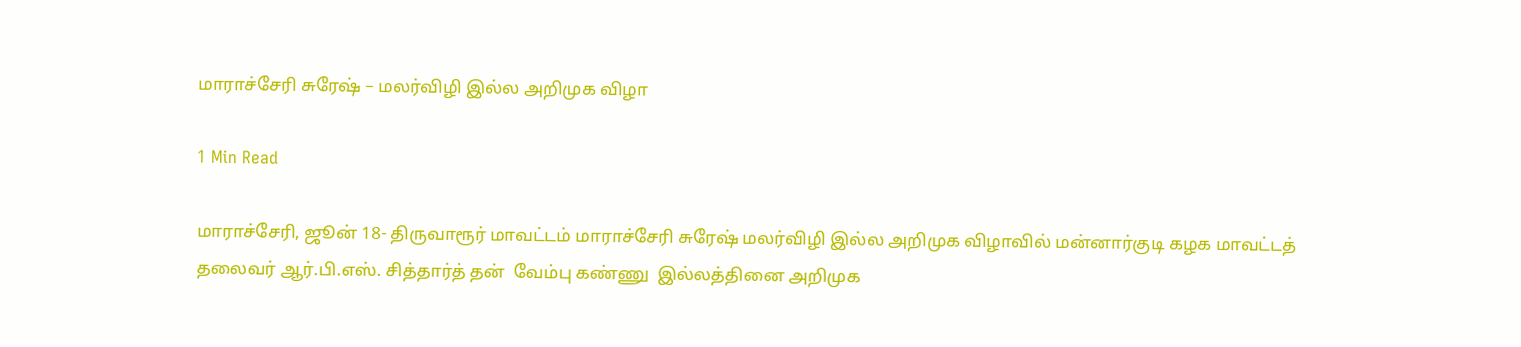மாராச்சேரி சுரேஷ் – மலர்விழி இல்ல அறிமுக விழா

1 Min Read

மாராச்சேரி, ஜூன் 18- திருவாரூர் மாவட்டம் மாராச்சேரி சுரேஷ் மலர்விழி இல்ல அறிமுக விழாவில் மன்னார்குடி கழக மாவட்டத் தலைவர் ஆர்.பி.எஸ். சித்தார்த் தன்  வேம்பு கண்ணு  இல்லத்தினை அறிமுக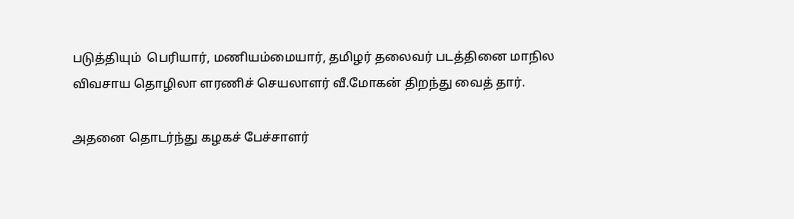படுத்தியும்  பெரியார், மணியம்மையார், தமிழர் தலைவர் படத்தினை மாநில விவசாய தொழிலா ளரணிச் செயலாளர் வீ.மோகன் திறந்து வைத் தார்.

அதனை தொடர்ந்து கழகச் பேச்சாளர்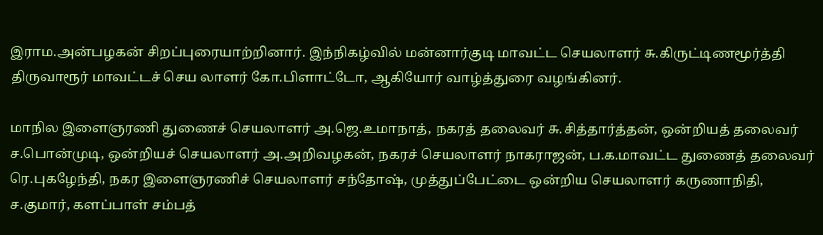இராம.அன்பழகன் சிறப்புரையாற்றினார். இந்நிகழ்வில் மன்னார்குடி மாவட்ட செயலாளர் சு.கிருட்டிணமூர்த்தி திருவாரூர் மாவட்டச் செய லாளர் கோ.பிளாட்டோ, ஆகியோர் வாழ்த்துரை வழங்கினர்.

மாநில இளைஞரணி துணைச் செயலாளர் அ.ஜெ.உமாநாத், நகரத் தலைவர் சு.சித்தார்த்தன், ஒன்றியத் தலைவர் ச.பொன்முடி, ஒன்றியச் செயலாளர் அ.அறிவழகன், நகரச் செயலாளர் நாகராஜன், ப.க.மாவட்ட துணைத் தலைவர் ரெ.புகழேந்தி, நகர இளைஞரணிச் செயலாளர் சந்தோஷ், முத்துப்பேட்டை ஒன்றிய செயலாளர் கருணாநிதி, ச.குமார், களப்பாள் சம்பத்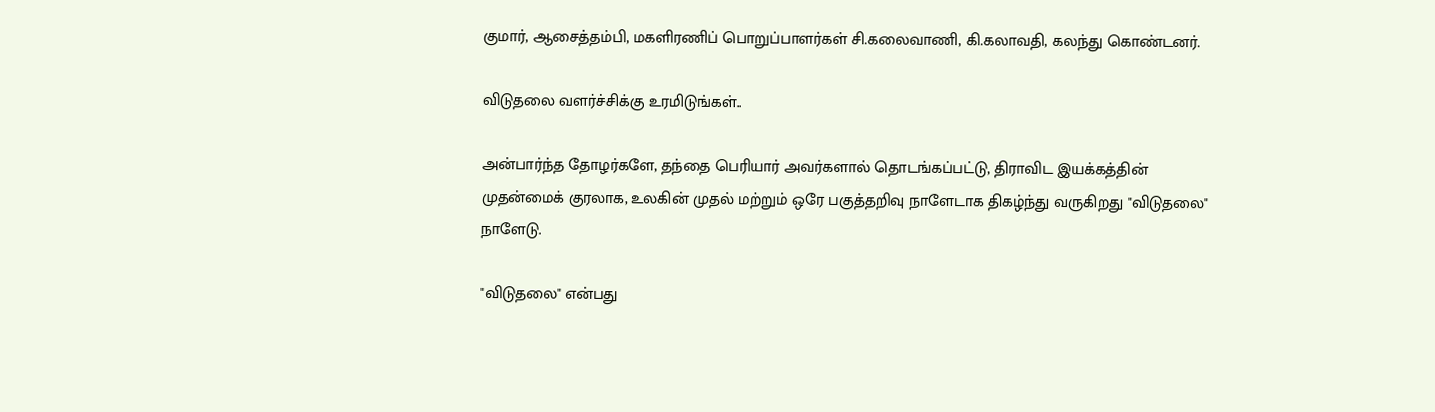குமார், ஆசைத்தம்பி, மகளிரணிப் பொறுப்பாளர்கள் சி.கலைவாணி, கி.கலாவதி, கலந்து கொண்டனர்.

விடுதலை வளர்ச்சிக்கு உரமிடுங்கள்..

அன்பார்ந்த தோழர்களே, தந்தை பெரியார் அவர்களால் தொடங்கப்பட்டு, திராவிட இயக்கத்தின் முதன்மைக் குரலாக, உலகின் முதல் மற்றும் ஒரே பகுத்தறிவு நாளேடாக திகழ்ந்து வருகிறது "விடுதலை" நாளேடு.

"விடுதலை" என்பது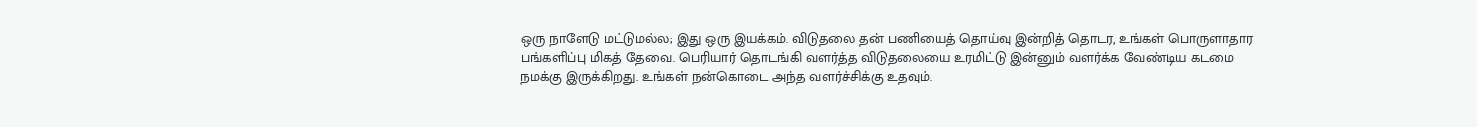ஒரு நாளேடு மட்டுமல்ல; இது ஒரு இயக்கம். விடுதலை தன் பணியைத் தொய்வு இன்றித் தொடர, உங்கள் பொருளாதார பங்களிப்பு மிகத் தேவை. பெரியார் தொடங்கி வளர்த்த விடுதலையை உரமிட்டு இன்னும் வளர்க்க வேண்டிய கடமை நமக்கு இருக்கிறது. உங்கள் நன்கொடை அந்த வளர்ச்சிக்கு உதவும்.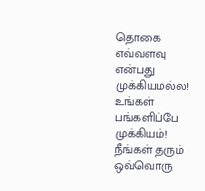தொகை எவ்வளவு என்பது முக்கியமல்ல! உங்கள் பங்களிப்பே முக்கியம்! நீங்கள் தரும் ஒவ்வொரு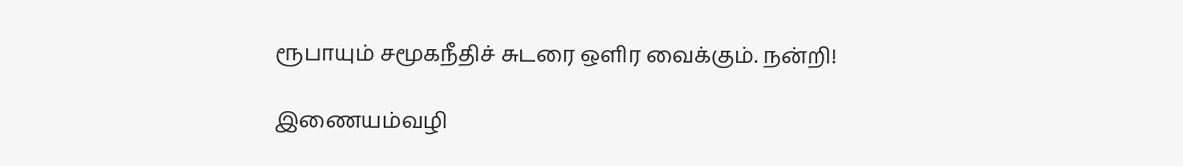ரூபாயும் சமூகநீதிச் சுடரை ஒளிர வைக்கும். நன்றி!

இணையம்வழி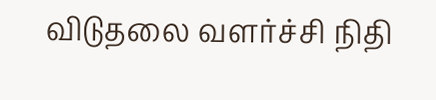விடுதலை வளர்ச்சி நிதி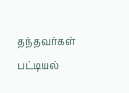தந்தவர்கள் பட்டியல்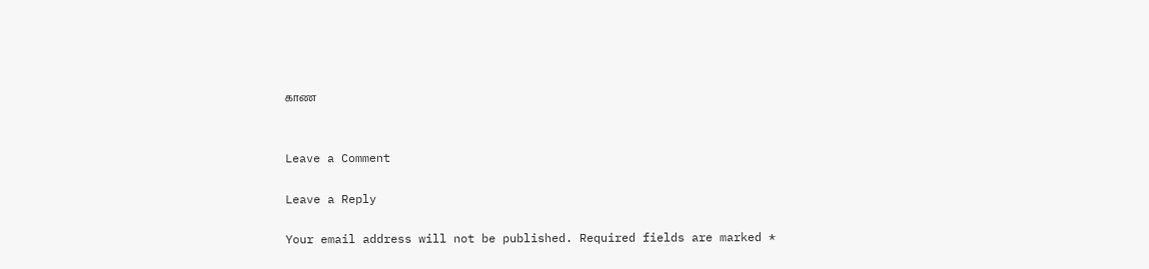காண


Leave a Comment

Leave a Reply

Your email address will not be published. Required fields are marked *